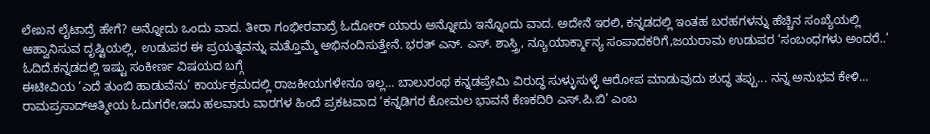ಲೇಖನ ಲೈಟಾದ್ರೆ ಹೇಗೆ? ಅನ್ನೋದು ಒಂದು ವಾದ. ತೀರಾ ಗಂಭೀರವಾದ್ರೆ ಓದೋರ್ ಯಾರು ಅನ್ನೋದು ಇನ್ನೊಂದು ವಾದ. ಅದೇನೆ ಇರಲಿ, ಕನ್ನಡದಲ್ಲಿ ಇಂತಹ ಬರಹಗಳನ್ನು ಹೆಚ್ಚಿನ ಸಂಖ್ಯೆಯಲ್ಲಿ ಆಹ್ವಾನಿಸುವ ದೃಷ್ಟಿಯಲ್ಲಿ, ಉಡುಪರ ಈ ಪ್ರಯತ್ನವನ್ನು ಮತ್ತೊಮ್ಮೆ ಅಭಿನಂದಿಸುತ್ತೇನೆ. ಭರತ್ ಎನ್. ಎಸ್. ಶಾಸ್ತ್ರಿ, ನ್ಯೂಯಾರ್ಕ್ಮಾನ್ಯ ಸಂಪಾದಕರಿಗೆ,ಜಯರಾಮ ಉಡುಪರ ‘ಸಂಬಂಧಗಳು ಅಂದರೆ..’ ಓದಿದೆ.ಕನ್ನಡದಲ್ಲಿ ಇಷ್ಟು ಸಂಕೀರ್ಣ ವಿಷಯದ ಬಗ್ಗೆ
ಈಟೀವಿಯ ‘ಎದೆ ತುಂಬಿ ಹಾಡುವೆನು’ ಕಾರ್ಯಕ್ರಮದಲ್ಲಿ ರಾಜಕೀಯಗಳೇನೂ ಇಲ್ಲ... ಬಾಲುರಂಥ ಕನ್ನಡಪ್ರೇಮಿ ವಿರುದ್ಧ ಸುಳ್ಳುಸುಳ್ಳೆ ಆರೋಪ ಮಾಡುವುದು ಶುದ್ಧ ತಪ್ಪು... ನನ್ನ ಅನುಭವ ಕೇಳಿ... ರಾಮಪ್ರಸಾದ್ಆತ್ಮೀಯ ಓದುಗರೇ,ಇದು ಹಲವಾರು ವಾರಗಳ ಹಿಂದೆ ಪ್ರಕಟವಾದ ‘ಕನ್ನಡಿಗರ ಕೋಮಲ ಭಾವನೆ ಕೆಣಕದಿರಿ ಎಸ್.ಪಿ.ಬಿ’ ಎಂಬ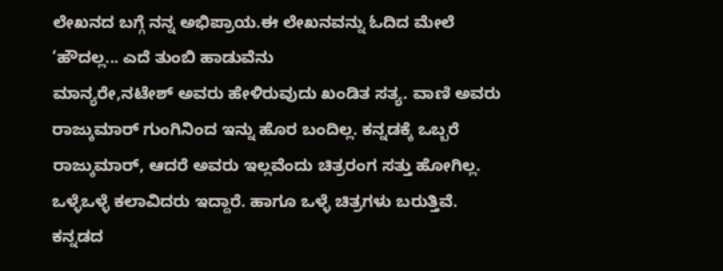ಲೇಖನದ ಬಗ್ಗೆ ನನ್ನ ಅಭಿಪ್ರಾಯ.ಈ ಲೇಖನವನ್ನು ಓದಿದ ಮೇಲೆ ‘ಹೌದಲ್ಲ... ಎದೆ ತುಂಬಿ ಹಾಡುವೆನು
ಮಾನ್ಯರೇ,ನಟೇಶ್ ಅವರು ಹೇಳಿರುವುದು ಖಂಡಿತ ಸತ್ಯ. ವಾಣಿ ಅವರು ರಾಜ್ಕುಮಾರ್ ಗುಂಗಿನಿಂದ ಇನ್ನು ಹೊರ ಬಂದಿಲ್ಲ. ಕನ್ನಡಕ್ಕೆ ಒಬ್ಬರೆ ರಾಜ್ಕುಮಾರ್, ಆದರೆ ಅವರು ಇಲ್ಲವೆಂದು ಚಿತ್ರರಂಗ ಸತ್ತು ಹೋಗಿಲ್ಲ. ಒಳ್ಳೆಒಳ್ಳೆ ಕಲಾವಿದರು ಇದ್ದಾರೆ. ಹಾಗೂ ಒಳ್ಳೆ ಚಿತ್ರಗಳು ಬರುತ್ತಿವೆ. ಕನ್ನಡದ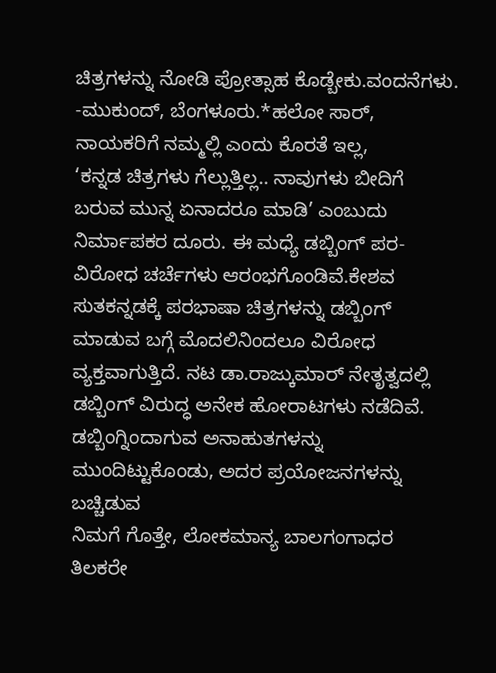ಚಿತ್ರಗಳನ್ನು ನೋಡಿ ಪ್ರೋತ್ಸಾಹ ಕೊಡ್ಬೇಕು.ವಂದನೆಗಳು. -ಮುಕುಂದ್, ಬೆಂಗಳೂರು.*ಹಲೋ ಸಾರ್, ನಾಯಕರಿಗೆ ನಮ್ಮಲ್ಲಿ ಎಂದು ಕೊರತೆ ಇಲ್ಲ,
‘ಕನ್ನಡ ಚಿತ್ರಗಳು ಗೆಲ್ಲುತ್ತಿಲ್ಲ.. ನಾವುಗಳು ಬೀದಿಗೆ ಬರುವ ಮುನ್ನ ಏನಾದರೂ ಮಾಡಿ’ ಎಂಬುದು ನಿರ್ಮಾಪಕರ ದೂರು. ಈ ಮಧ್ಯೆ ಡಬ್ಬಿಂಗ್ ಪರ-ವಿರೋಧ ಚರ್ಚೆಗಳು ಆರಂಭಗೊಂಡಿವೆ.ಕೇಶವ ಸುತಕನ್ನಡಕ್ಕೆ ಪರಭಾಷಾ ಚಿತ್ರಗಳನ್ನು ಡಬ್ಬಿಂಗ್ ಮಾಡುವ ಬಗ್ಗೆ ಮೊದಲಿನಿಂದಲೂ ವಿರೋಧ ವ್ಯಕ್ತವಾಗುತ್ತಿದೆ. ನಟ ಡಾ.ರಾಜ್ಕುಮಾರ್ ನೇತೃತ್ವದಲ್ಲಿ ಡಬ್ಬಿಂಗ್ ವಿರುದ್ಧ ಅನೇಕ ಹೋರಾಟಗಳು ನಡೆದಿವೆ. ಡಬ್ಬಿಂಗ್ನಿಂದಾಗುವ ಅನಾಹುತಗಳನ್ನು ಮುಂದಿಟ್ಟುಕೊಂಡು, ಅದರ ಪ್ರಯೋಜನಗಳನ್ನು ಬಚ್ಚಿಡುವ
ನಿಮಗೆ ಗೊತ್ತೇ, ಲೋಕಮಾನ್ಯ ಬಾಲಗಂಗಾಧರ ತಿಲಕರೇ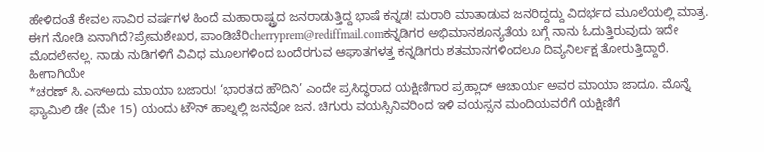ಹೇಳಿದಂತೆ ಕೇವಲ ಸಾವಿರ ವರ್ಷಗಳ ಹಿಂದೆ ಮಹಾರಾಷ್ಟ್ರದ ಜನರಾಡುತ್ತಿದ್ದ ಭಾಷೆ ಕನ್ನಡ! ಮರಾಠಿ ಮಾತಾಡುವ ಜನರಿದ್ದದ್ದು ವಿದರ್ಭದ ಮೂಲೆಯಲ್ಲಿ ಮಾತ್ರ. ಈಗ ನೋಡಿ ಏನಾಗಿದೆ?ಪ್ರೇಮಶೇಖರ, ಪಾಂಡಿಚೆರಿcherryprem@rediffmail.comಕನ್ನಡಿಗರ ಅಭಿಮಾನಶೂನ್ಯತೆಯ ಬಗ್ಗೆ ನಾನು ಓದುತ್ತಿರುವುದು ಇದೇ ಮೊದಲೇನಲ್ಲ. ನಾಡು ನುಡಿಗಳಿಗೆ ವಿವಿಧ ಮೂಲಗಳಿಂದ ಬಂದೆರಗುವ ಆಘಾತಗಳತ್ತ ಕನ್ನಡಿಗರು ಶತಮಾನಗಳಿಂದಲೂ ದಿವ್ಯನಿರ್ಲಕ್ಷ ತೋರುತ್ತಿದ್ದಾರೆ. ಹೀಗಾಗಿಯೇ
*ಚರಣ್ ಸಿ.ಎಸ್ಅದು ಮಾಯಾ ಬಜಾರು! ‘ಭಾರತದ ಹೌದಿನಿ’ ಎಂದೇ ಪ್ರಸಿದ್ಧರಾದ ಯಕ್ಷಿಣಿಗಾರ ಪ್ರಹ್ಲಾದ್ ಆಚಾರ್ಯ ಅವರ ಮಾಯಾ ಜಾದೂ. ಮೊನ್ನೆ ಫ್ಯಾಮಿಲಿ ಡೇ (ಮೇ 15) ಯಂದು ಟೌನ್ ಹಾಲ್ನಲ್ಲಿ ಜನವೋ ಜನ. ಚಿಗುರು ವಯಸ್ಸಿನಿವರಿಂದ ಇಳಿ ವಯಸ್ಸನ ಮಂದಿಯವರೆಗೆ ಯಕ್ಷಿಣಿಗೆ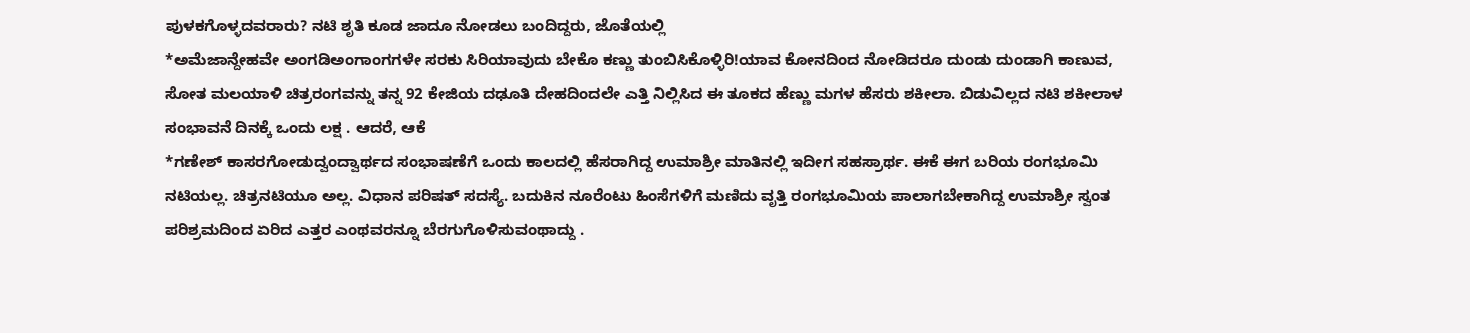ಪುಳಕಗೊಳ್ಳದವರಾರು? ನಟಿ ಶೃತಿ ಕೂಡ ಜಾದೂ ನೋಡಲು ಬಂದಿದ್ದರು, ಜೊತೆಯಲ್ಲಿ
*ಅಮೆಜಾನ್ದೇಹವೇ ಅಂಗಡಿಅಂಗಾಂಗಗಳೇ ಸರಕು ಸಿರಿಯಾವುದು ಬೇಕೊ ಕಣ್ಣು ತುಂಬಿಸಿಕೊಳ್ಳಿರಿ!ಯಾವ ಕೋನದಿಂದ ನೋಡಿದರೂ ದುಂಡು ದುಂಡಾಗಿ ಕಾಣುವ, ಸೋತ ಮಲಯಾಳಿ ಚಿತ್ರರಂಗವನ್ನು ತನ್ನ 92 ಕೇಜಿಯ ದಢೂತಿ ದೇಹದಿಂದಲೇ ಎತ್ತಿ ನಿಲ್ಲಿಸಿದ ಈ ತೂಕದ ಹೆಣ್ಣು ಮಗಳ ಹೆಸರು ಶಕೀಲಾ. ಬಿಡುವಿಲ್ಲದ ನಟಿ ಶಕೀಲಾಳ ಸಂಭಾವನೆ ದಿನಕ್ಕೆ ಒಂದು ಲಕ್ಷ . ಆದರೆ, ಆಕೆ
*ಗಣೇಶ್ ಕಾಸರಗೋಡುದ್ವಂದ್ವಾರ್ಥದ ಸಂಭಾಷಣೆಗೆ ಒಂದು ಕಾಲದಲ್ಲಿ ಹೆಸರಾಗಿದ್ದ ಉಮಾಶ್ರೀ ಮಾತಿನಲ್ಲಿ ಇದೀಗ ಸಹಸ್ರಾರ್ಥ. ಈಕೆ ಈಗ ಬರಿಯ ರಂಗಭೂಮಿ ನಟಿಯಲ್ಲ. ಚಿತ್ರನಟಿಯೂ ಅಲ್ಲ. ವಿಧಾನ ಪರಿಷತ್ ಸದಸ್ಯೆ. ಬದುಕಿನ ನೂರೆಂಟು ಹಿಂಸೆಗಳಿಗೆ ಮಣಿದು ವೃತ್ತಿ ರಂಗಭೂಮಿಯ ಪಾಲಾಗಬೇಕಾಗಿದ್ದ ಉಮಾಶ್ರೀ ಸ್ವಂತ ಪರಿಶ್ರಮದಿಂದ ಏರಿದ ಎತ್ತರ ಎಂಥವರನ್ನೂ ಬೆರಗುಗೊಳಿಸುವಂಥಾದ್ದು .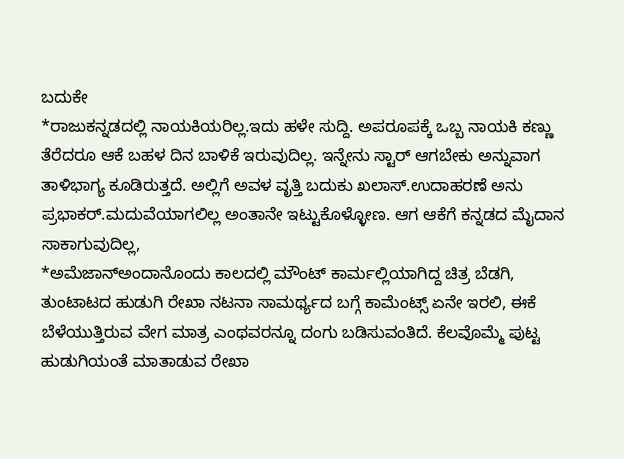ಬದುಕೇ
*ರಾಜುಕನ್ನಡದಲ್ಲಿ ನಾಯಕಿಯರಿಲ್ಲ.ಇದು ಹಳೇ ಸುದ್ದಿ. ಅಪರೂಪಕ್ಕೆ ಒಬ್ಬ ನಾಯಕಿ ಕಣ್ಣು ತೆರೆದರೂ ಆಕೆ ಬಹಳ ದಿನ ಬಾಳಿಕೆ ಇರುವುದಿಲ್ಲ. ಇನ್ನೇನು ಸ್ಟಾರ್ ಆಗಬೇಕು ಅನ್ನುವಾಗ ತಾಳಿಭಾಗ್ಯ ಕೂಡಿರುತ್ತದೆ. ಅಲ್ಲಿಗೆ ಅವಳ ವೃತ್ತಿ ಬದುಕು ಖಲಾಸ್.ಉದಾಹರಣೆ ಅನು ಪ್ರಭಾಕರ್.ಮದುವೆಯಾಗಲಿಲ್ಲ ಅಂತಾನೇ ಇಟ್ಟುಕೊಳ್ಳೋಣ. ಆಗ ಆಕೆಗೆ ಕನ್ನಡದ ಮೈದಾನ ಸಾಕಾಗುವುದಿಲ್ಲ,
*ಅಮೆಜಾನ್ಅಂದಾನೊಂದು ಕಾಲದಲ್ಲಿ ಮೌಂಟ್ ಕಾರ್ಮಲ್ಲಿಯಾಗಿದ್ದ ಚಿತ್ರ ಬೆಡಗಿ, ತುಂಟಾಟದ ಹುಡುಗಿ ರೇಖಾ ನಟನಾ ಸಾಮರ್ಥ್ಯದ ಬಗ್ಗೆ ಕಾಮೆಂಟ್ಸ್ ಏನೇ ಇರಲಿ, ಈಕೆ ಬೆಳೆಯುತ್ತಿರುವ ವೇಗ ಮಾತ್ರ ಎಂಥವರನ್ನೂ ದಂಗು ಬಡಿಸುವಂತಿದೆ. ಕೆಲವೊಮ್ಮೆ ಪುಟ್ಟ ಹುಡುಗಿಯಂತೆ ಮಾತಾಡುವ ರೇಖಾ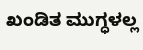ಖಂಡಿತ ಮುಗ್ಧಳಲ್ಲ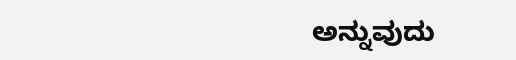ಅನ್ನುವುದು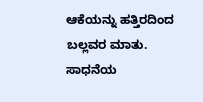ಆಕೆಯನ್ನು ಹತ್ತಿರದಿಂದ ಬಲ್ಲವರ ಮಾತು. ಸಾಧನೆಯ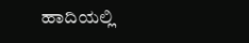ಹಾದಿಯಲ್ಲಿ